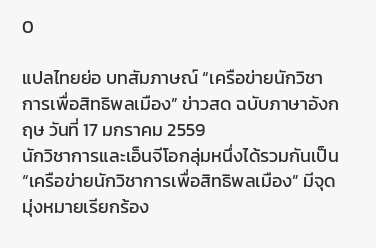0

แปลไทยย่อ บทสัมภาษณ์ “เครือข่ายนักวิชาการเพื่อสิทธิพลเมือง” ข่าวสด ฉบับภาษาอังกฤษ วันที่ 17 มกราคม 2559
นักวิชาการและเอ็นจีโอกลุ่มหนึ่งได้รวมกันเป็น “เครือข่ายนักวิชาการเพื่อสิทธิพลเมือง” มีจุดมุ่งหมายเรียกร้อง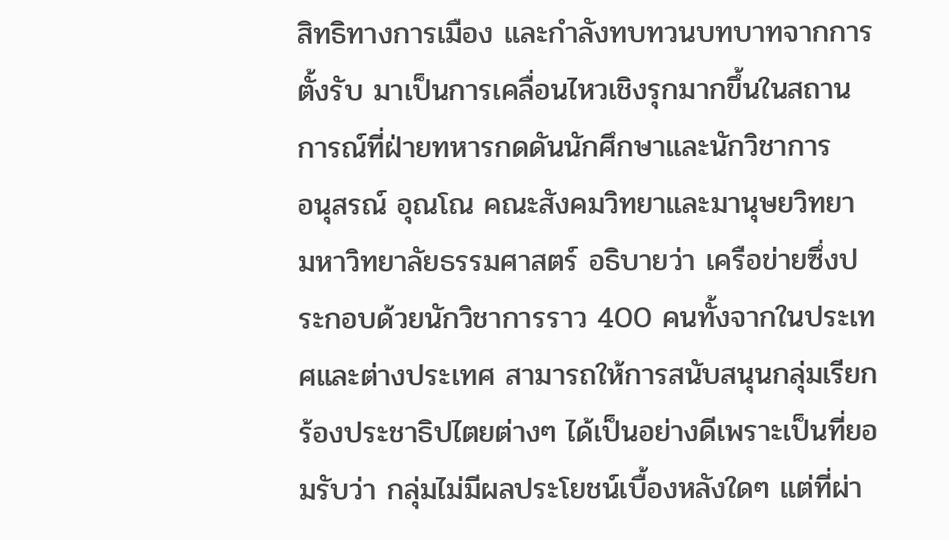สิทธิทางการเมือง และกำลังทบทวนบทบาทจากการตั้งรับ มาเป็นการเคลื่อนไหวเชิงรุกมากขึ้นในสถานการณ์ที่ฝ่ายทหารกดดันนักศึกษาและนักวิชาการ
อนุสรณ์ อุณโณ คณะสังคมวิทยาและมานุษยวิทยา มหาวิทยาลัยธรรมศาสตร์ อธิบายว่า เครือข่ายซึ่งประกอบด้วยนักวิชาการราว 400 คนทั้งจากในประเทศและต่างประเทศ สามารถให้การสนับสนุนกลุ่มเรียกร้องประชาธิปไตยต่างๆ ได้เป็นอย่างดีเพราะเป็นที่ยอมรับว่า กลุ่มไม่มีผลประโยชน์เบื้องหลังใดๆ แต่ที่ผ่า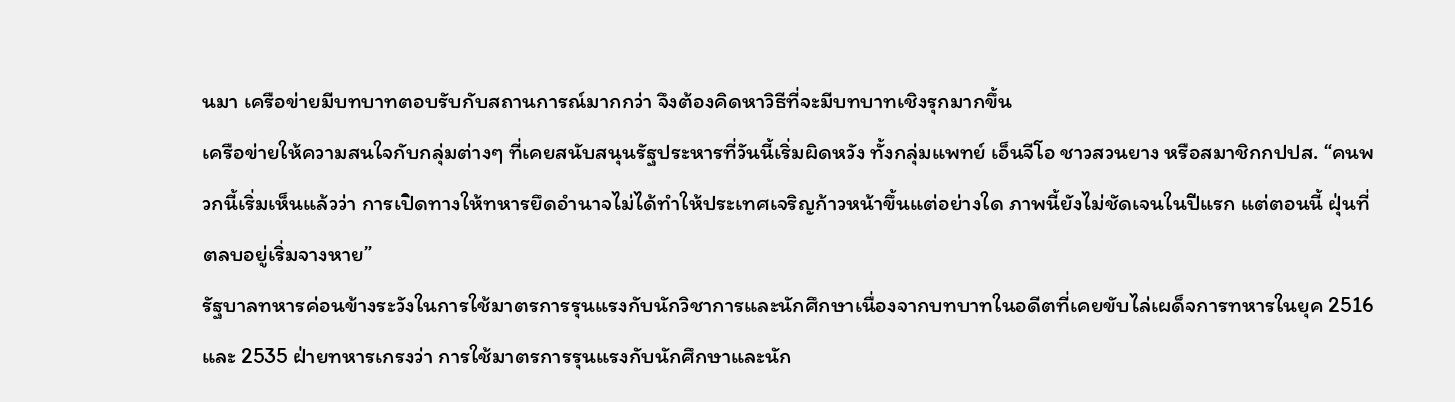นมา เครือข่ายมีบทบาทตอบรับกับสถานการณ์มากกว่า จึงต้องคิดหาวิธีที่จะมีบทบาทเชิงรุกมากขึ้น
เครือข่ายให้ความสนใจกับกลุ่มต่างๆ ที่เคยสนับสนุนรัฐประหารที่วันนี้เริ่มผิดหวัง ทั้งกลุ่มแพทย์ เอ็นจีโอ ชาวสวนยาง หรือสมาชิกกปปส. “คนพวกนี้เริ่มเห็นแล้วว่า การเปิดทางให้ทหารยึดอำนาจไม่ได้ทำให้ประเทศเจริญก้าวหน้าขึ้นแต่อย่างใด ภาพนี้ยังไม่ชัดเจนในปีแรก แต่ตอนนี้ ฝุ่นที่ตลบอยู่เริ่มจางหาย”
รัฐบาลทหารค่อนข้างระวังในการใช้มาตรการรุนแรงกับนักวิชาการและนักศึกษาเนื่องจากบทบาทในอดีตที่เคยขับไล่เผด็จการทหารในยุค 2516 และ 2535 ฝ่ายทหารเกรงว่า การใช้มาตรการรุนแรงกับนักศึกษาและนัก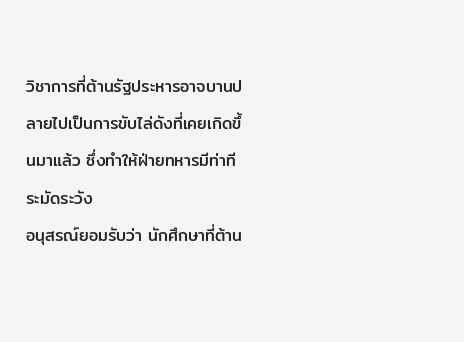วิชาการที่ต้านรัฐประหารอาจบานปลายไปเป็นการขับไล่ดังที่เคยเกิดขึ้นมาแล้ว ซึ่งทำให้ฝ่ายทหารมีท่าทีระมัดระวัง
อนุสรณ์ยอมรับว่า นักศึกษาที่ต้าน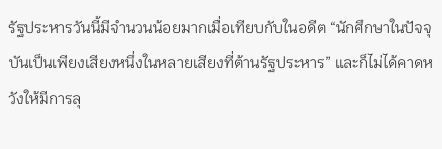รัฐประหารวันนี้มีจำนวนน้อยมากเมื่อเทียบกับในอดีต “นักศึกษาในปัจจุบันเป็นเพียงเสียงหนึ่งในหลายเสียงที่ต้านรัฐประหาร” และก็ไม่ได้คาดหวังให้มีการลุ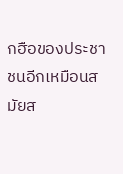กฮือของประชาชนอีกเหมือนสมัยส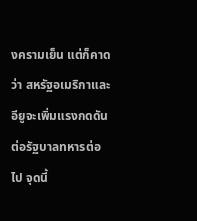งครามเย็น แต่ก็คาดว่า สหรัฐอเมริกาและอียูจะเพิ่มแรงกดดันต่อรัฐบาลทหารต่อไป จุดนี้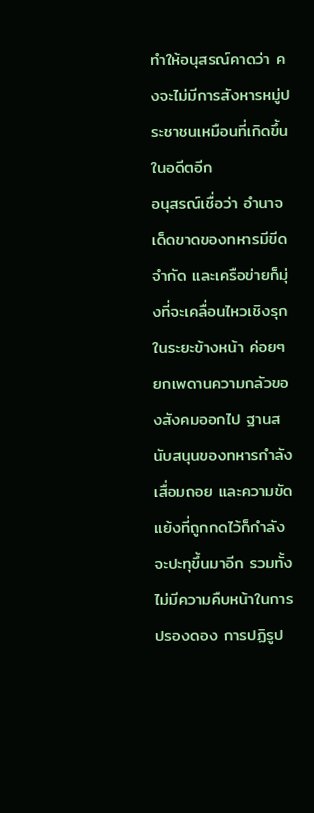ทำให้อนุสรณ์คาดว่า คงจะไม่มีการสังหารหมู่ประชาชนเหมือนที่เกิดขึ้นในอดีตอีก
อนุสรณ์เชื่อว่า อำนาจเด็ดขาดของทหารมีขีดจำกัด และเครือข่ายก็มุ่งที่จะเคลื่อนไหวเชิงรุกในระยะข้างหน้า ค่อยๆ ยกเพดานความกลัวของสังคมออกไป ฐานสนับสนุนของทหารกำลังเสื่อมถอย และความขัดแย้งที่ถูกกดไว้ก็กำลังจะปะทุขึ้นมาอีก รวมทั้งไม่มีความคืบหน้าในการปรองดอง การปฏิรูป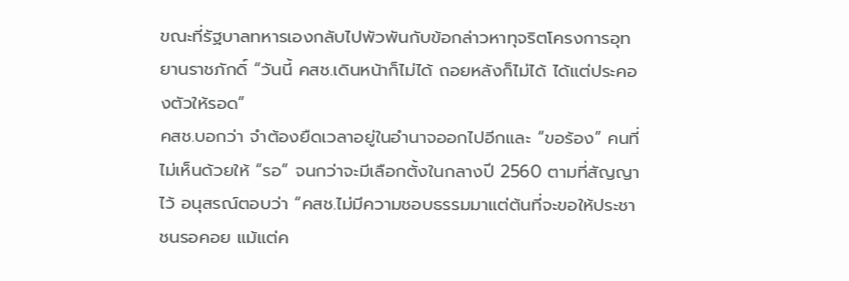ขณะที่รัฐบาลทหารเองกลับไปพัวพันกับข้อกล่าวหาทุจริตโครงการอุทยานราชภักดิ์ “วันนี้ คสช.เดินหน้าก็ไม่ได้ ถอยหลังก็ไม่ได้ ได้แต่ประคองตัวให้รอด”
คสช.บอกว่า จำต้องยืดเวลาอยู่ในอำนาจออกไปอีกและ “ขอร้อง” คนที่ไม่เห็นด้วยให้ “รอ” จนกว่าจะมีเลือกตั้งในกลางปี 2560 ตามที่สัญญาไว้ อนุสรณ์ตอบว่า “คสช.ไม่มีความชอบธรรมมาแต่ต้นที่จะขอให้ประชาชนรอคอย แม้แต่ค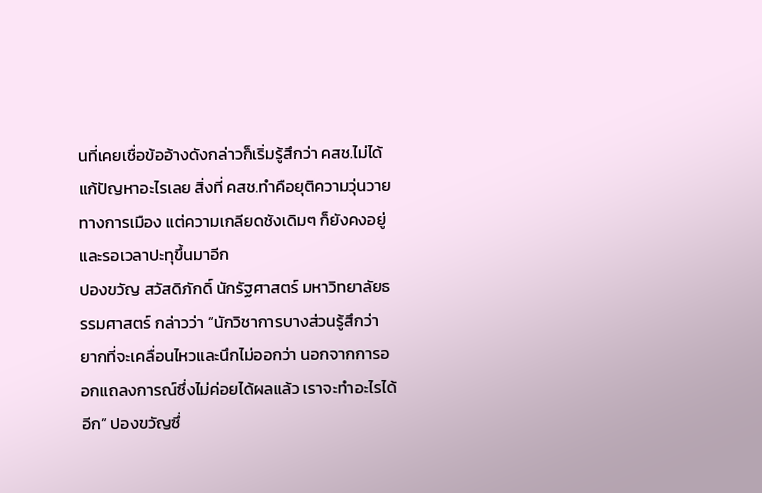นที่เคยเชื่อข้ออ้างดังกล่าวก็เริ่มรู้สึกว่า คสช.ไม่ได้แก้ปัญหาอะไรเลย สิ่งที่ คสช.ทำคือยุติความวุ่นวายทางการเมือง แต่ความเกลียดชังเดิมๆ ก็ยังคงอยู่และรอเวลาปะทุขึ้นมาอีก
ปองขวัญ สวัสดิภักดิ์ นักรัฐศาสตร์ มหาวิทยาลัยธรรมศาสตร์ กล่าวว่า “นักวิชาการบางส่วนรู้สึกว่า ยากที่จะเคลื่อนไหวและนึกไม่ออกว่า นอกจากการออกแถลงการณ์ซึ่งไม่ค่อยได้ผลแล้ว เราจะทำอะไรได้อีก” ปองขวัญซึ่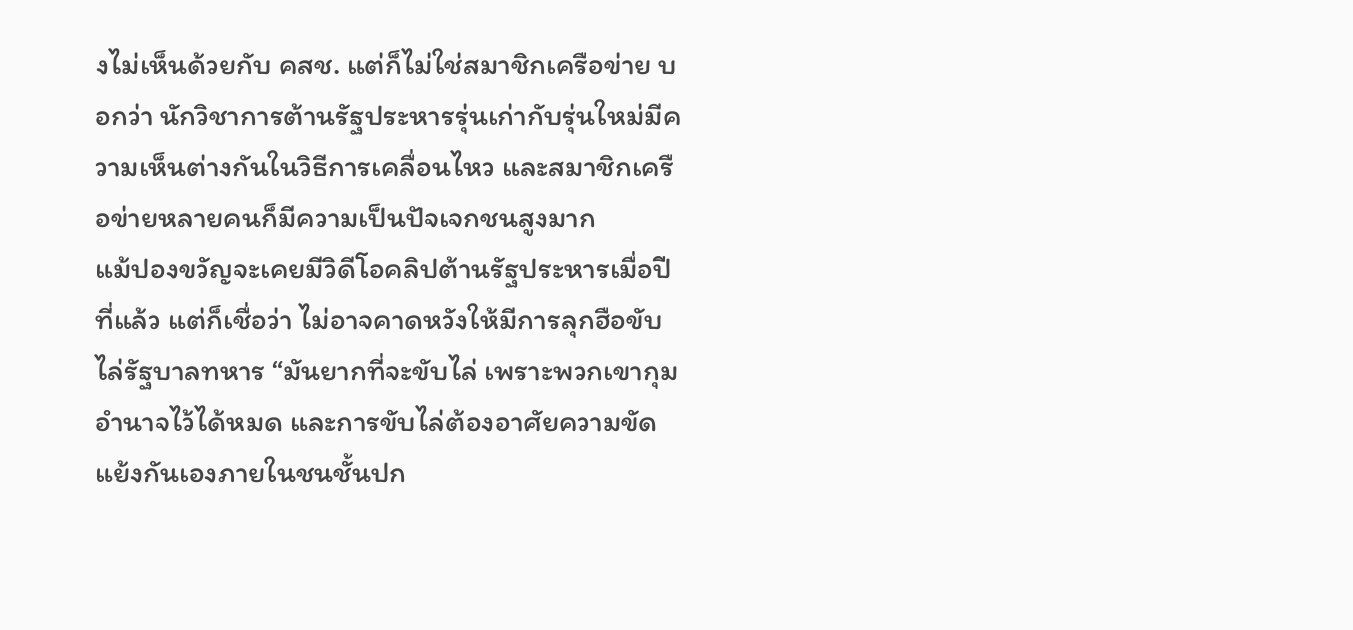งไม่เห็นด้วยกับ คสช. แต่ก็ไม่ใช่สมาชิกเครือข่าย บอกว่า นักวิชาการต้านรัฐประหารรุ่นเก่ากับรุ่นใหม่มีความเห็นต่างกันในวิธีการเคลื่อนไหว และสมาชิกเครือข่ายหลายคนก็มีความเป็นปัจเจกชนสูงมาก
แม้ปองขวัญจะเคยมีวิดีโอคลิปต้านรัฐประหารเมื่อปีที่แล้ว แต่ก็เชื่อว่า ไม่อาจคาดหวังให้มีการลุกฮือขับไล่รัฐบาลทหาร “มันยากที่จะขับไล่ เพราะพวกเขากุมอำนาจไว้ได้หมด และการขับไล่ต้องอาศัยความขัดแย้งกันเองภายในชนชั้นปก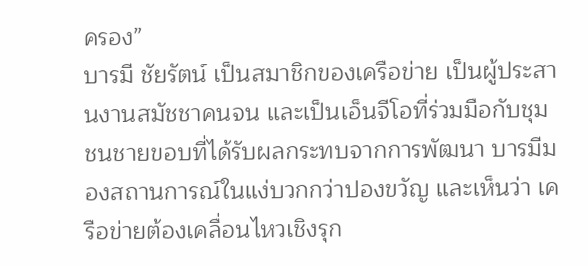ครอง”
บารมี ชัยรัตน์ เป็นสมาชิกของเครือข่าย เป็นผู้ประสานงานสมัชชาคนจน และเป็นเอ็นจีโอที่ร่วมมือกับชุมชนชายขอบที่ได้รับผลกระทบจากการพัฒนา บารมีมองสถานการณ์ในแง่บวกกว่าปองขวัญ และเห็นว่า เครือข่ายต้องเคลื่อนไหวเชิงรุก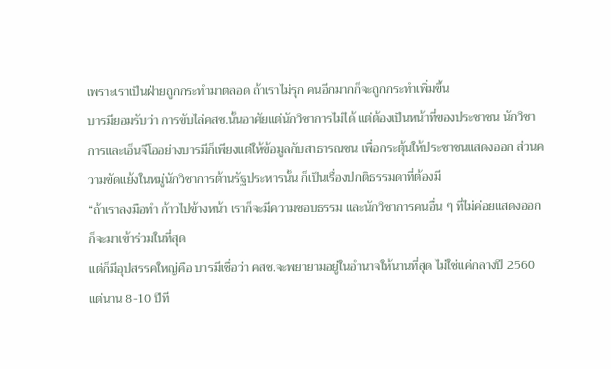เพราะเราเป็นฝ่ายถูกกระทำมาตลอด ถ้าเราไม่รุก คนอีกมากก็จะถูกกระทำเพิ่มขึ้น
บารมียอมรับว่า การขับไล่คสช.นั้นอาศัยแต่นักวิชาการไม่ได้ แต่ต้องเป็นหน้าที่ของประชาชน นักวิชาการและเอ็นจีโออย่างบารมีก็เพียงแต่ให้ข้อมูลกับสาธารณชน เพื่อกระตุ้นให้ประชาชนแสดงออก ส่วนความขัดแย้งในหมู่นักวิชาการต้านรัฐประหารนั้น ก็เป็นเรื่องปกติธรรมดาที่ต้องมี
“ถ้าเราลงมือทำ ก้าวไปข้างหน้า เราก็จะมีความชอบธรรม และนักวิชาการคนอื่น ๆ ที่ไม่ค่อยแสดงออก ก็จะมาเข้าร่วมในที่สุด
แต่ก็มีอุปสรรคใหญ่คือ บารมีเชื่อว่า คสช.จะพยายามอยู่ในอำนาจให้นานที่สุด ไม่ใช่แค่กลางปี 2560 แต่นาน 8-10 ปีที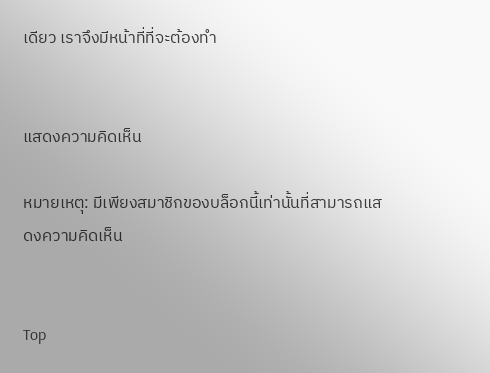เดียว เราจึงมีหน้าที่ที่จะต้องทำ


แสดงความคิดเห็น

หมายเหตุ: มีเพียงสมาชิกของบล็อกนี้เท่านั้นที่สามารถแสดงความคิดเห็น


Top